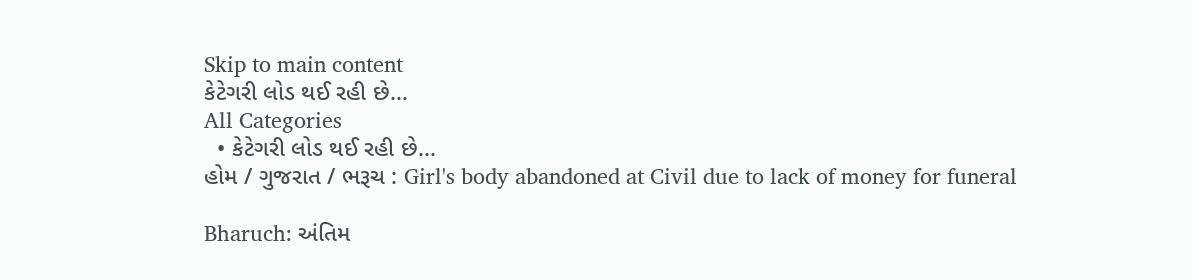Skip to main content
કેટેગરી લોડ થઈ રહી છે...
All Categories
  • કેટેગરી લોડ થઈ રહી છે...
હોમ / ગુજરાત / ભરૂચ : Girl's body abandoned at Civil due to lack of money for funeral

Bharuch: અંતિમ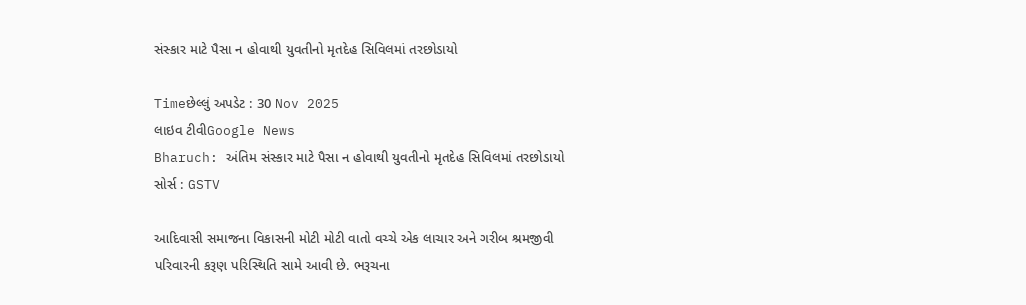સંસ્કાર માટે પૈસા ન હોવાથી યુવતીનો મૃતદેહ સિવિલમાં તરછોડાયો

Timeછેલ્લું અપડેટ : 30 Nov 2025
લાઇવ ટીવીGoogle News
Bharuch: અંતિમ સંસ્કાર માટે પૈસા ન હોવાથી યુવતીનો મૃતદેહ સિવિલમાં તરછોડાયો
સોર્સ : GSTV

આદિવાસી સમાજના વિકાસની મોટી મોટી વાતો વચ્ચે એક લાચાર અને ગરીબ શ્રમજીવી પરિવારની કરૂણ પરિસ્થિતિ સામે આવી છે. ભરૂચના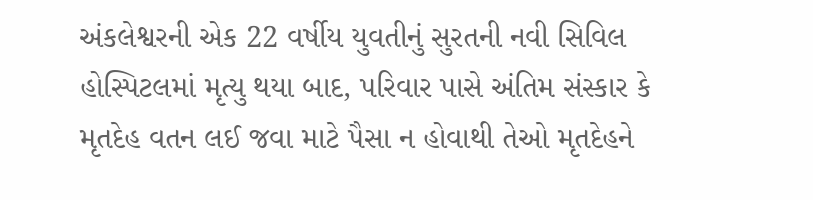અંકલેશ્વરની એક 22 વર્ષીય યુવતીનું સુરતની નવી સિવિલ હોસ્પિટલમાં મૃત્યુ થયા બાદ, પરિવાર પાસે અંતિમ સંસ્કાર કે મૃતદેહ વતન લઈ જવા માટે પૈસા ન હોવાથી તેઓ મૃતદેહને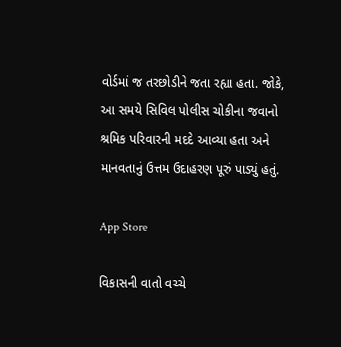વોર્ડમાં જ તરછોડીને જતા રહ્યા હતા. જોકે, આ સમયે સિવિલ પોલીસ ચોકીના જવાનો શ્રમિક પરિવારની મદદે આવ્યા હતા અને માનવતાનું ઉત્તમ ઉદાહરણ પૂરું પાડ્યું હતું.

App Store

વિકાસની વાતો વચ્ચે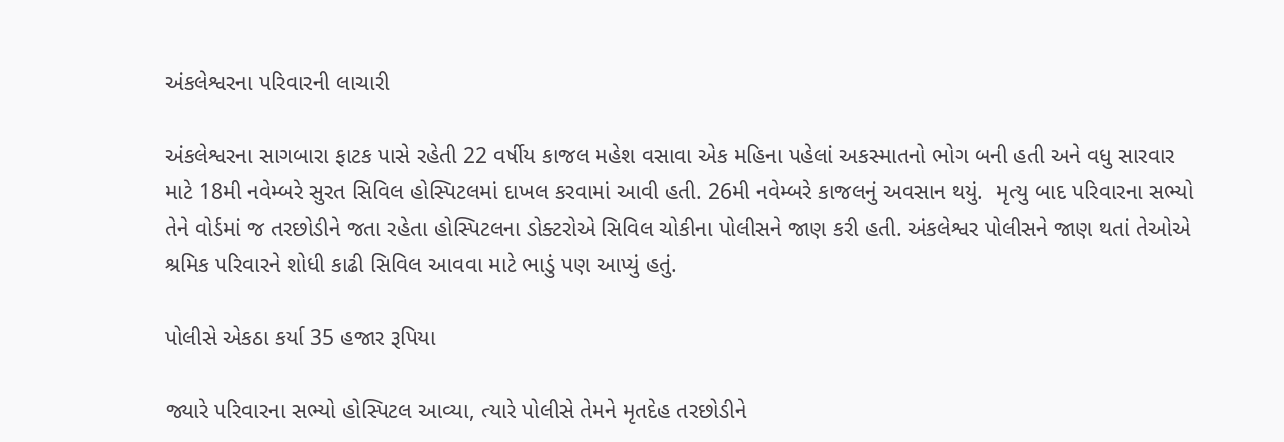અંકલેશ્વરના પરિવારની લાચારી

અંકલેશ્વરના સાગબારા ફાટક પાસે રહેતી 22 વર્ષીય કાજલ મહેશ વસાવા એક મહિના પહેલાં અકસ્માતનો ભોગ બની હતી અને વધુ સારવાર માટે 18મી નવેમ્બરે સુરત સિવિલ હોસ્પિટલમાં દાખલ કરવામાં આવી હતી. 26મી નવેમ્બરે કાજલનું અવસાન થયું.  મૃત્યુ બાદ પરિવારના સભ્યો તેને વોર્ડમાં જ તરછોડીને જતા રહેતા હોસ્પિટલના ડોક્ટરોએ સિવિલ ચોકીના પોલીસને જાણ કરી હતી. અંકલેશ્વર પોલીસને જાણ થતાં તેઓએ શ્રમિક પરિવારને શોધી કાઢી સિવિલ આવવા માટે ભાડું પણ આપ્યું હતું.

પોલીસે એકઠા કર્યા 35 હજાર રૂપિયા

જ્યારે પરિવારના સભ્યો હોસ્પિટલ આવ્યા, ત્યારે પોલીસે તેમને મૃતદેહ તરછોડીને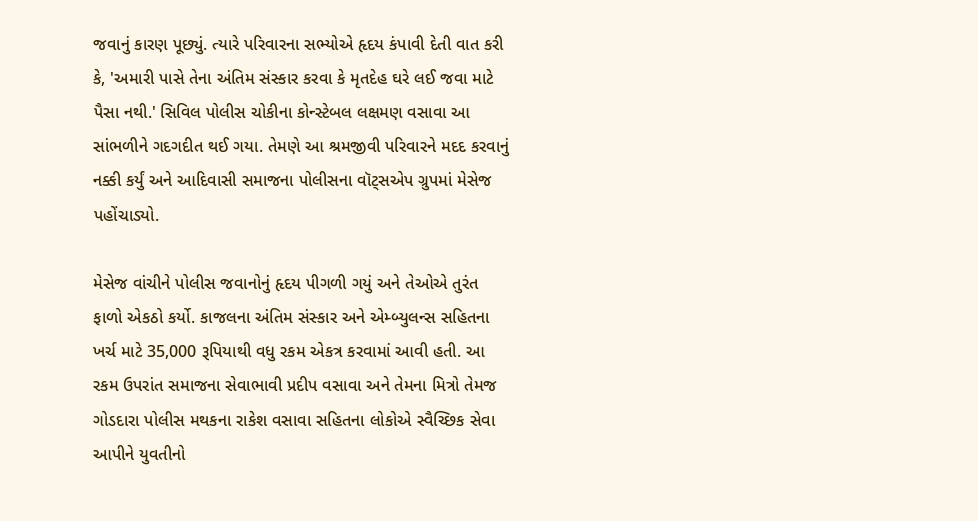જવાનું કારણ પૂછ્યું. ત્યારે પરિવારના સભ્યોએ હૃદય કંપાવી દેતી વાત કરી કે, 'અમારી પાસે તેના અંતિમ સંસ્કાર કરવા કે મૃતદેહ ઘરે લઈ જવા માટે પૈસા નથી.' સિવિલ પોલીસ ચોકીના કોન્સ્ટેબલ લક્ષમણ વસાવા આ સાંભળીને ગદગદીત થઈ ગયા. તેમણે આ શ્રમજીવી પરિવારને મદદ કરવાનું નક્કી કર્યું અને આદિવાસી સમાજના પોલીસના વૉટ્સએપ ગ્રુપમાં મેસેજ પહોંચાડ્યો.

મેસેજ વાંચીને પોલીસ જવાનોનું હૃદય પીગળી ગયું અને તેઓએ તુરંત ફાળો એકઠો કર્યો. કાજલના અંતિમ સંસ્કાર અને એમ્બ્યુલન્સ સહિતના ખર્ચ માટે 35,000 રૂપિયાથી વધુ રકમ એકત્ર કરવામાં આવી હતી. આ રકમ ઉપરાંત સમાજના સેવાભાવી પ્રદીપ વસાવા અને તેમના મિત્રો તેમજ ગોડદારા પોલીસ મથકના રાકેશ વસાવા સહિતના લોકોએ સ્વૈચ્છિક સેવા આપીને યુવતીનો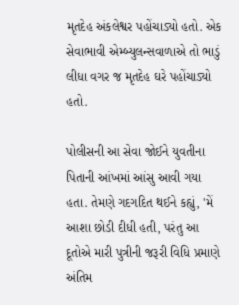મૃતદેહ અંકલેશ્વર પહોંચાડ્યો હતો. એક સેવાભાવી એમ્બ્યુલન્સવાળાએ તો ભાડું લીધા વગર જ મૃતદેહ ઘરે પહોંચાડ્યો હતો.

પોલીસની આ સેવા જોઈને યુવતીના પિતાની આંખમાં આંસુ આવી ગયા હતા. તેમણે ગદગદિત થઈને કહ્યું, 'મેં આશા છોડી દીધી હતી, પરંતુ આ દૂતોએ મારી પુત્રીની જરૂરી વિધિ પ્રમાણે અંતિમ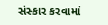સંસ્કાર કરવામાં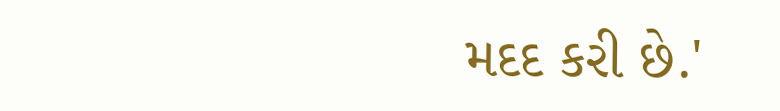મદદ કરી છે.'